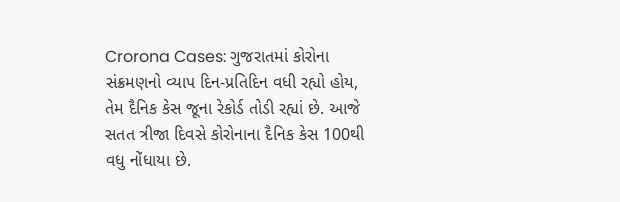Crorona Cases: ગુજરાતમાં કોરોના સંક્રમણનો વ્યાપ દિન-પ્રતિદિન વધી રહ્યો હોય, તેમ દૈનિક કેસ જૂના રેકોર્ડ તોડી રહ્યાં છે. આજે સતત ત્રીજા દિવસે કોરોનાના દૈનિક કેસ 100થી વધુ નોંધાયા છે.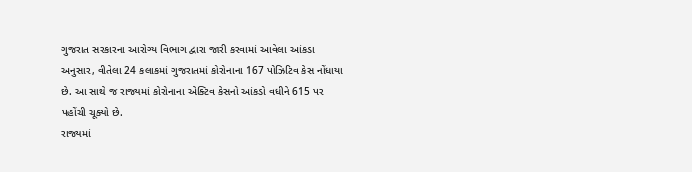ગુજરાત સરકારના આરોગ્ય વિભાગ દ્વારા જારી કરવામાં આવેલા આંકડા અનુસાર, વીતેલા 24 કલાકમાં ગુજરાતમાં કોરોનાના 167 પોઝિટિવ કેસ નોંધાયા છે. આ સાથે જ રાજ્યમાં કોરોનાના એક્ટિવ કેસનો આંકડો વધીને 615 પર પહોંચી ચૂક્યો છે.
રાજ્યમાં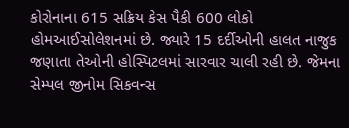કોરોનાના 615 સક્રિય કેસ પૈકી 600 લોકો હોમઆઈસોલેશનમાં છે. જ્યારે 15 દર્દીઓની હાલત નાજુક જણાતા તેઓની હોસ્પિટલમાં સારવાર ચાલી રહી છે. જેમના સેમ્પલ જીનોમ સિકવન્સ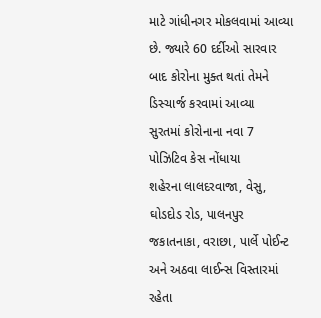માટે ગાંધીનગર મોકલવામાં આવ્યા છે. જ્યારે 60 દર્દીઓ સારવાર બાદ કોરોના મુક્ત થતાં તેમને ડિસ્ચાર્જ કરવામાં આવ્યા
સુરતમાં કોરોનાના નવા 7 પોઝિટિવ કેસ નોંધાયા
શહેરના લાલદરવાજા, વેસુ, ઘોડદોડ રોડ, પાલનપુર જકાતનાકા, વરાછા, પાર્લે પોઈન્ટ અને અઠવા લાઈન્સ વિસ્તારમાં રહેતા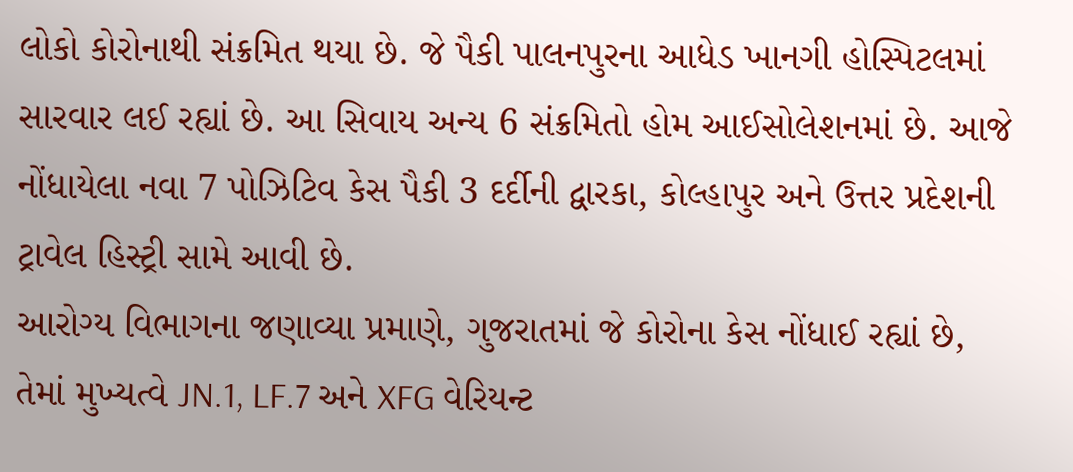લોકો કોરોનાથી સંક્રમિત થયા છે. જે પૈકી પાલનપુરના આધેડ ખાનગી હોસ્પિટલમાં સારવાર લઈ રહ્યાં છે. આ સિવાય અન્ય 6 સંક્રમિતો હોમ આઈસોલેશનમાં છે. આજે નોંધાયેલા નવા 7 પોઝિટિવ કેસ પૈકી 3 દર્દીની દ્વારકા, કોલ્હાપુર અને ઉત્તર પ્રદેશની ટ્રાવેલ હિસ્ટ્રી સામે આવી છે.
આરોગ્ય વિભાગના જણાવ્યા પ્રમાણે, ગુજરાતમાં જે કોરોના કેસ નોંધાઈ રહ્યાં છે, તેમાં મુખ્યત્વે JN.1, LF.7 અને XFG વેરિયન્ટ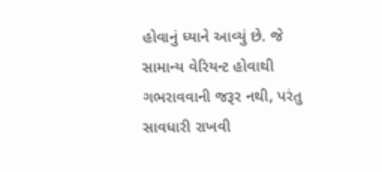હોવાનું ધ્યાને આવ્યું છે. જે સામાન્ય વેરિયન્ટ હોવાથી ગભરાવવાની જરૂર નથી, પરંતુ સાવધારી રાખવી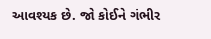આવશ્યક છે. જો કોઈને ગંભીર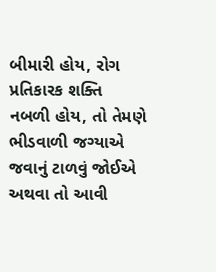બીમારી હોય, રોગ પ્રતિકારક શક્તિ નબળી હોય, તો તેમણે ભીડવાળી જગ્યાએ જવાનું ટાળવું જોઈએ અથવા તો આવી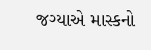જગ્યાએ માસ્કનો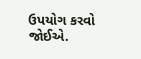ઉપયોગ કરવો જોઈએ.